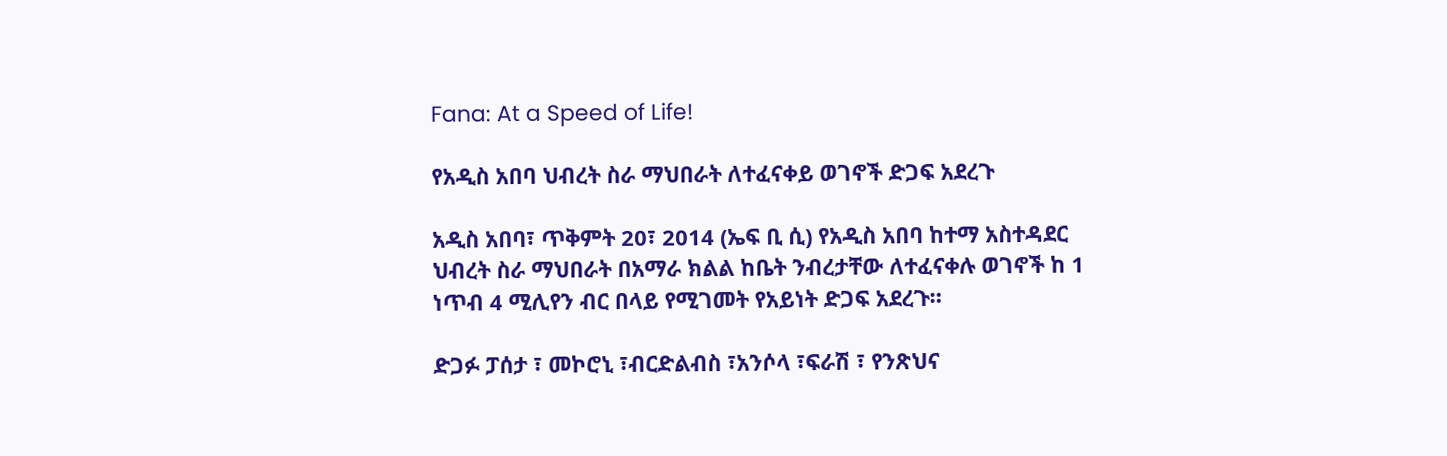Fana: At a Speed of Life!

የአዲስ አበባ ህብረት ስራ ማህበራት ለተፈናቀይ ወገኖች ድጋፍ አደረጉ

አዲስ አበባ፣ ጥቅምት 20፣ 2014 (ኤፍ ቢ ሲ) የአዲስ አበባ ከተማ አስተዳደር ህብረት ስራ ማህበራት በአማራ ክልል ከቤት ንብረታቸው ለተፈናቀሉ ወገኖች ከ 1 ነጥብ 4 ሚሊየን ብር በላይ የሚገመት የአይነት ድጋፍ አደረጉ።

ድጋፉ ፓሰታ ፣ መኮሮኒ ፣ብርድልብስ ፣አንሶላ ፣ፍራሽ ፣ የንጽህና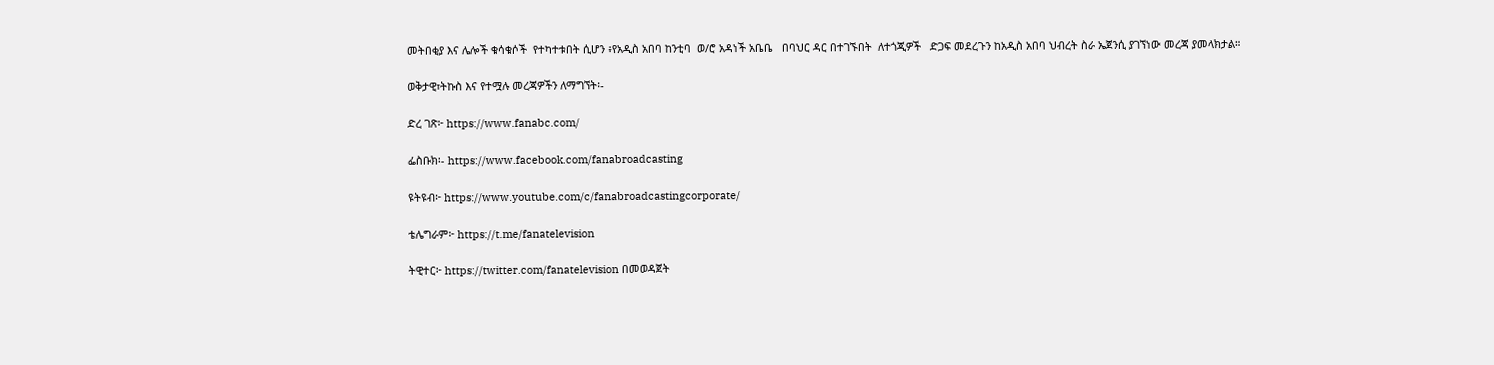መትበቂያ እና ሌሎች ቁሳቁሶች  የተካተቱበት ሲሆን ፥የአዲስ አበባ ከንቲባ  ወ/ሮ አዳነች አቤቤ   በባህር ዳር በተገኙበት  ለተጎጂዎች   ድጋፍ መደረጉን ከአዲስ አበባ ህብረት ስራ ኤጀንሲ ያገኘነው መረጃ ያመላክታል።

ወቅታዊ፣ትኩስ እና የተሟሉ መረጃዎችን ለማግኘት፡-

ድረ ገጽ፦ https://www.fanabc.com/

ፌስቡክ፡- https://www.facebook.com/fanabroadcasting

ዩትዩብ፦ https://www.youtube.com/c/fanabroadcastingcorporate/

ቴሌግራም፦ https://t.me/fanatelevision

ትዊተር፦ https://twitter.com/fanatelevision በመወዳጀት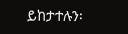ይከታተሉን፡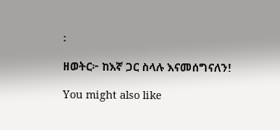፡

ዘወትር፦ ከእኛ ጋር ስላሉ እናመሰግናለን!

You might also like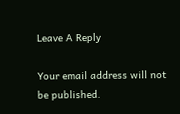Leave A Reply

Your email address will not be published.